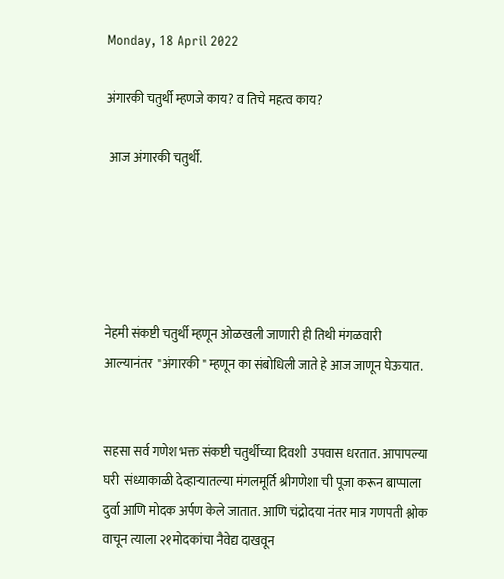Monday, 18 April 2022

अंगारकी चतुर्थी म्हणजे काय? व तिचे महत्व काय?

 आज अंगारकी चतुर्थी.





नेहमी संकष्टी चतुर्थी म्हणून ओळखली जाणारी ही तिथी मंगळवारी आल्यानंतर  "अंगारकी " म्हणून का संबोधिली जाते हे आज जाणून घेऊयात.


सहसा सर्व गणेश भक्त संकष्टी चतुर्थीच्या दिवशी  उपवास धरतात. आपापल्या घरी  संध्याकाळी देव्हाऱ्यातल्या मंगलमूर्ति श्रीगणेशा ची पूजा करून बाप्पाला दुर्वा आणि मोदक अर्पण केले जातात. आणि चंद्रोदया नंतर मात्र गणपती श्लोक वाचून त्याला २१मोदकांचा नैवेद्य दाखवून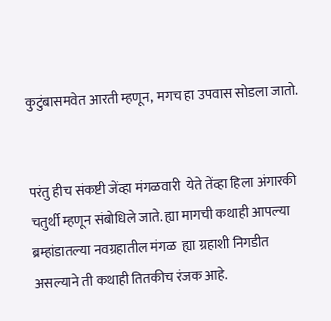कुटुंबासमवेत आरती म्हणून, मगच हा उपवास सोडला जातो.


परंतु हीच संकष्टी जेंव्हा मंगळवारी  येते तेंव्हा हिला अंगारकी चतुर्थी म्हणून संबोधिले जाते. ह्या मागची कथाही आपल्या ब्रम्हांडातल्या नवग्रहातील मंगळ  ह्या ग्रहाशी निगडीत असल्याने ती कथाही तितकीच रंजक आहे.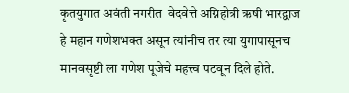कृतयुगात अवंती नगरीत  वेदवेत्ते अग्निहोत्री ऋषी भारद्वाज हे महान गणेशभक्त असून त्यांनीच तर त्या युगापासूनच मानवसृष्टी ला गणेश पूजेचे महत्त्व पटवून दिले होते.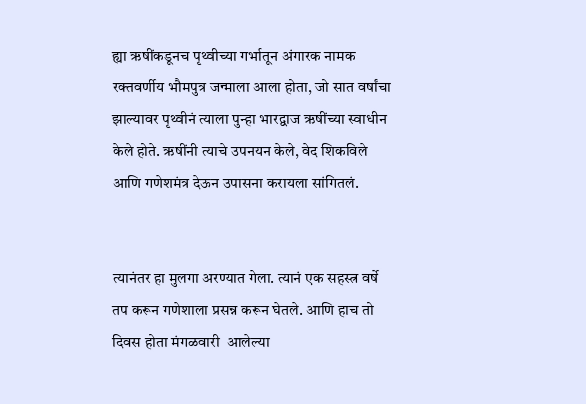ह्या ऋषींकडूनच पृथ्वीच्या गर्भातून अंगारक नामक रक्तवर्णीय भौमपुत्र जन्माला आला होता, जो सात वर्षांचा झाल्यावर पृथ्वीनं त्याला पुन्हा भारद्वाज ऋषींच्या स्वाधीन केले होते. ऋषींनी त्याचे उपनयन केले, वेद शिकविले आणि गणेशमंत्र देऊन उपासना करायला सांगितलं.


त्यानंतर हा मुलगा अरण्यात गेला. त्यानं एक सहस्त्र वर्षे तप करून गणेशाला प्रसन्न करून घेतले. आणि हाच तो  दिवस होता मंगळवारी  आलेल्या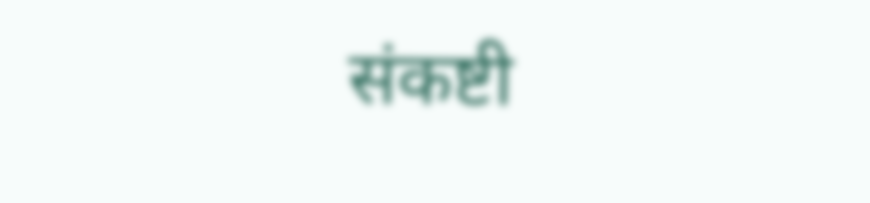संकष्टी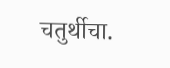चतुर्थीचा.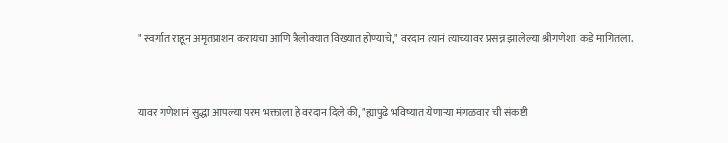" स्वर्गात राहून अमृतप्राशन करायचा आणि त्रैलोक्यात विख्यात होण्याचे," वरदान त्यानं त्याच्यावर प्रसन्न झालेल्या श्रीगणेशा  कडे मागितला.


यावर गणेशानं सुद्धा आपल्या परम भक्ताला हे वरदान दिले की, "ह्यापुढे भविष्यात येणाऱ्या मंगळवार ची संकष्टी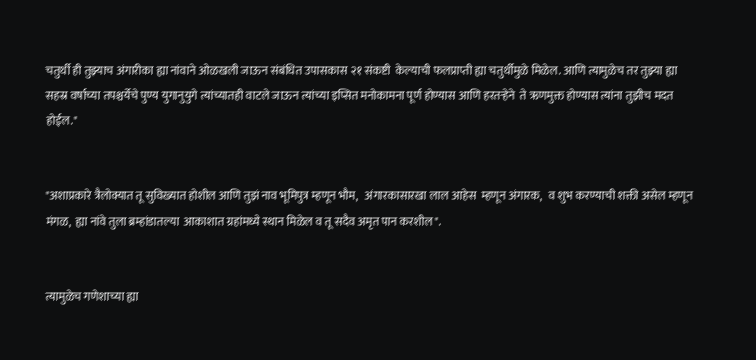चतुर्थी ही तुझ्याच अंगारीका ह्या नांवाने ओळखली जाऊन संबंधित उपासकास २१ संकष्टी  केल्याची फलप्राप्ती ह्या चतुर्थीमुळे मिळेल. आणि त्यामुळेच तर तुझ्या ह्या सहस्र वर्षाच्या तपश्चर्येचे पुण्य युगानुयुगे त्यांच्यातही वाटले जाऊन त्यांच्या इप्सित मनोकामना पूर्ण होण्यास आणि हरतऱ्हेने  ते ऋणमुक्त होण्यास त्यांना तुझीच मदत होईल."


"अशाप्रकारे त्रैलोक्यात तू सुविख्यात होशील आणि तुझं नाव भूमिपुत्र म्हणून भौम,   अंगारकासारखा लाल आहेस  म्हणून अंगारक,   व शुभ करण्याची शक्ती असेल म्हणून  मंगळ,  ह्या नांवे तुला ब्रम्हांडातल्या  आकाशात ग्रहांमध्ये स्थान मिळेल व तू सदैव अमृत पान करशील".


त्यामुळेच गणेशाच्या ह्या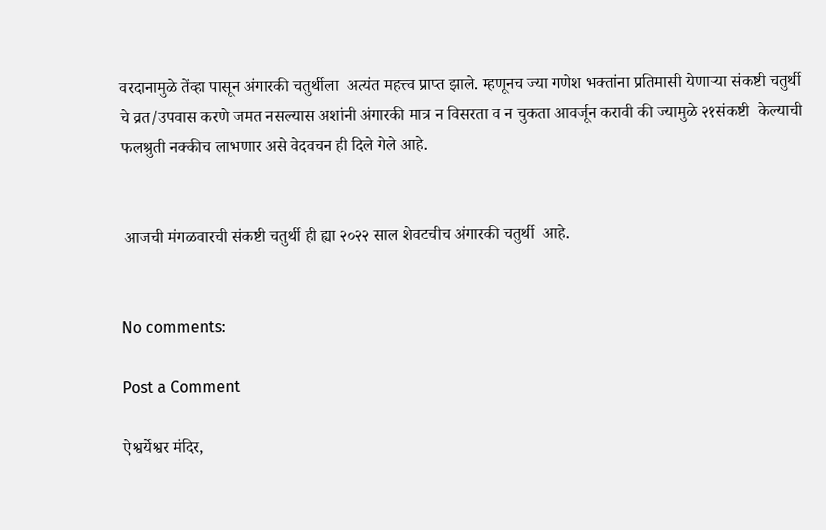वरदानामुळे तेंव्हा पासून अंगारकी चतुर्थीला  अत्यंत महत्त्व प्राप्त झाले. म्हणूनच ज्या गणेश भक्तांना प्रतिमासी येणाऱ्या संकष्टी चतुर्थी चे व्रत/उपवास करणे जमत नसल्यास अशांनी अंगारकी मात्र न विसरता व न चुकता आवर्जून करावी की ज्यामुळे २१संकष्टी  केल्याची फलश्रुती नक्कीच लाभणार असे वेदवचन ही दिले गेले आहे.


 आजची मंगळवारची संकष्टी चतुर्थी ही ह्या २०२२ साल शेवटचीच अंगारकी चतुर्थी  आहे.


No comments:

Post a Comment

ऐश्वर्येश्वर मंदिर,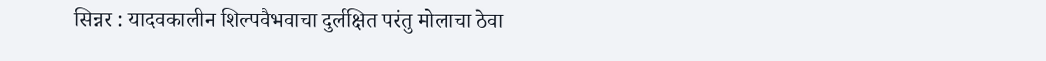सिन्नर : यादवकालीन शिल्पवैभवाचा दुर्लक्षित परंतु मोलाचा ठेवा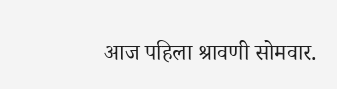आज पहिला श्रावणी सोमवार.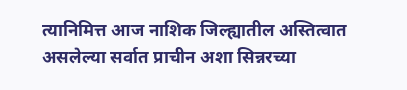त्यानिमित्त आज नाशिक जिल्ह्यातील अस्तित्वात असलेल्या सर्वात प्राचीन अशा सिन्नरच्या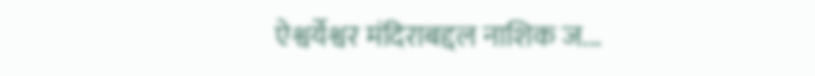ऐश्वर्येश्वर मंदिराबद्दल नाशिक ज...